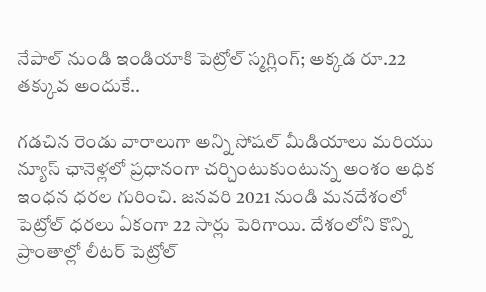నేపాల్ నుండి ఇండియాకి పెట్రోల్ స్మగ్లింగ్; అక్కడ రూ.22 తక్కువ అందుకే..

గడచిన రెండు వారాలుగా అన్ని సోషల్ మీడియాలు మరియు న్యూస్ ఛానెళ్లలో ప్రధానంగా చర్చింటుకుంటున్న అంశం అధిక ఇంధన ధరల గురించి. జనవరి 2021 నుండి మనదేశంలో పెట్రోల్ ధరలు ఏకంగా 22 సార్లు పెరిగాయి. దేశంలోని కొన్ని ప్రాంతాల్లో లీటర్ పెట్రోల్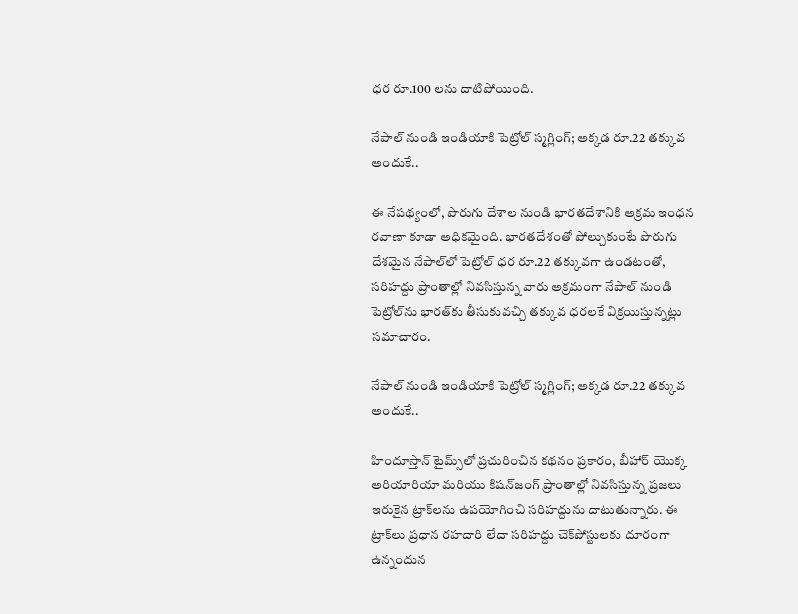ధర రూ.100 లను దాటిపోయింది.

నేపాల్ నుండి ఇండియాకి పెట్రోల్ స్మగ్లింగ్; అక్కడ రూ.22 తక్కువ అందుకే..

ఈ నేపథ్యంలో, పొరుగు దేశాల నుండి భారతదేశానికి అక్రమ ఇంధన రవాణా కూడా అధికమైంది. భారతదేశంతో పోల్చుకుంటే పొరుగు దేశమైన నేపాల్‌లో పెట్రోల్ ధర రూ.22 తక్కువగా ఉండటంతో, సరిహద్దు ప్రాంతాల్లో నివసిస్తున్న వారు అక్రమంగా నేపాల్ నుండి పెట్రోల్‌ను భారత్‌కు తీసుకువచ్చి తక్కువ ధరలకే విక్రయిస్తున్నట్లు సమాచారం.

నేపాల్ నుండి ఇండియాకి పెట్రోల్ స్మగ్లింగ్; అక్కడ రూ.22 తక్కువ అందుకే..

హిందూస్తాన్ టైమ్స్‌లో ప్రచురించిన కథనం ప్రకారం, బీహార్ యొక్క అరియారియా మరియు కిషన్‌జంగ్ ప్రాంతాల్లో నివసిస్తున్న ప్రజలు ఇరుకైన ట్రాక్‌లను ఉపయోగించి సరిహద్దును దాటుతున్నారు. ఈ ట్రాక్‌లు ప్రధాన రహదారి లేదా సరిహద్దు చెక్‌పోస్టులకు దూరంగా ఉన్నందున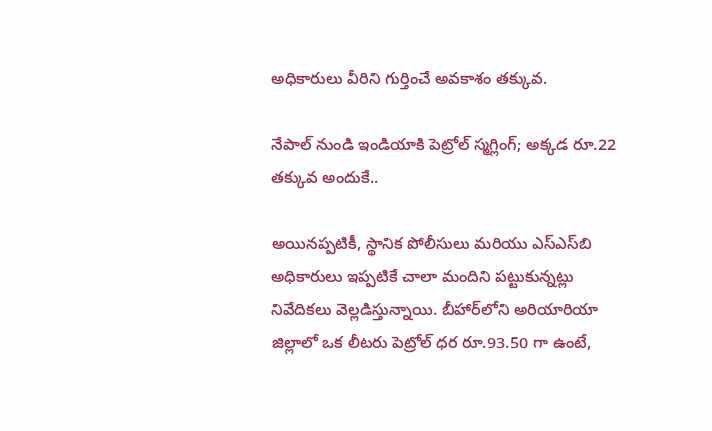అధికారులు వీరిని గుర్తించే అవకాశం తక్కువ.

నేపాల్ నుండి ఇండియాకి పెట్రోల్ స్మగ్లింగ్; అక్కడ రూ.22 తక్కువ అందుకే..

అయినప్పటికీ, స్థానిక పోలీసులు మరియు ఎస్‌ఎస్‌బి అధికారులు ఇప్పటికే చాలా మందిని పట్టుకున్నట్లు నివేదికలు వెల్లడిస్తున్నాయి. బీహార్‌లోని అరియారియా జిల్లాలో ఒక లీటరు పెట్రోల్ ధర రూ.93.50 గా ఉంటే,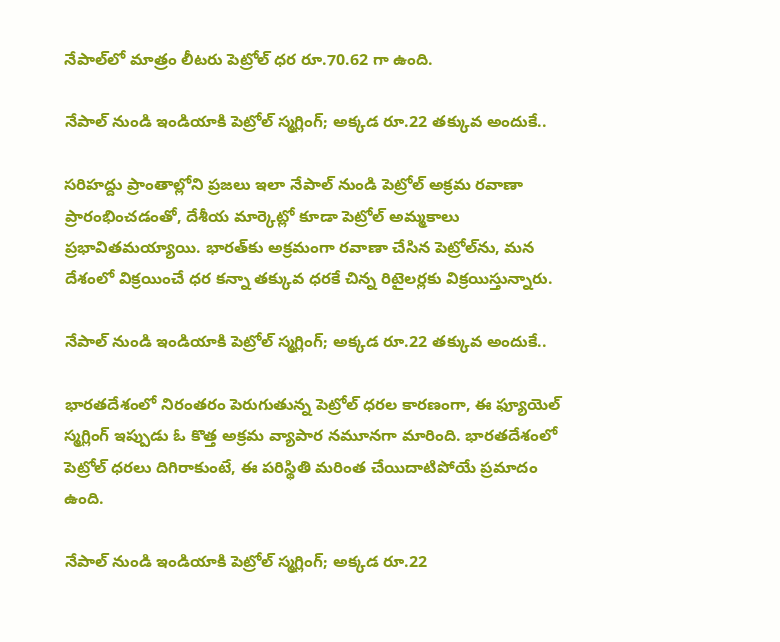నేపాల్‌లో మాత్రం లీటరు పెట్రోల్ ధర రూ.70.62 గా ఉంది.

నేపాల్ నుండి ఇండియాకి పెట్రోల్ స్మగ్లింగ్; అక్కడ రూ.22 తక్కువ అందుకే..

సరిహద్దు ప్రాంతాల్లోని ప్రజలు ఇలా నేపాల్ నుండి పెట్రోల్ అక్రమ రవాణా ప్రారంభించడంతో, దేశీయ మార్కెట్లో కూడా పెట్రోల్ అమ్మకాలు ప్రభావితమయ్యాయి. భారత్‌కు అక్రమంగా రవాణా చేసిన పెట్రోల్‌ను, మన దేశంలో విక్రయించే ధర కన్నా తక్కువ ధరకే చిన్న రిటైలర్లకు విక్రయిస్తున్నారు.

నేపాల్ నుండి ఇండియాకి పెట్రోల్ స్మగ్లింగ్; అక్కడ రూ.22 తక్కువ అందుకే..

భారతదేశంలో నిరంతరం పెరుగుతున్న పెట్రోల్ ధరల కారణంగా, ఈ ఫ్యూయెల్ స్మగ్లింగ్ ఇప్పుడు ఓ కొత్త అక్రమ వ్యాపార నమూనగా మారింది. భారతదేశంలో పెట్రోల్ ధరలు దిగిరాకుంటే, ఈ పరిస్థితి మరింత చేయిదాటిపోయే ప్రమాదం ఉంది.

నేపాల్ నుండి ఇండియాకి పెట్రోల్ స్మగ్లింగ్; అక్కడ రూ.22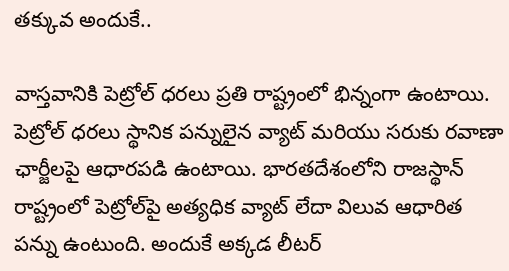తక్కువ అందుకే..

వాస్తవానికి పెట్రోల్ ధరలు ప్రతి రాష్ట్రంలో భిన్నంగా ఉంటాయి. పెట్రోల్ ధరలు స్థానిక పన్నులైన వ్యాట్ మరియు సరుకు రవాణా ఛార్జీలపై ఆధారపడి ఉంటాయి. భారతదేశంలోని రాజస్థాన్ రాష్ట్రంలో పెట్రోల్‌పై అత్యధిక వ్యాట్ లేదా విలువ ఆధారిత పన్ను ఉంటుంది. అందుకే అక్కడ లీటర్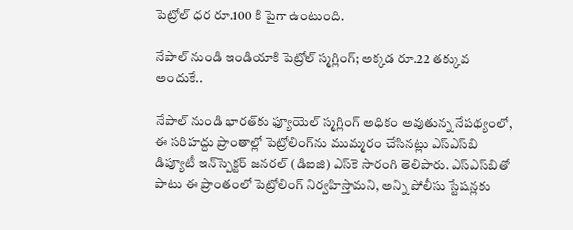పెట్రోల్ ధర రూ.100 కి పైగా ఉంటుంది.

నేపాల్ నుండి ఇండియాకి పెట్రోల్ స్మగ్లింగ్; అక్కడ రూ.22 తక్కువ అందుకే..

నేపాల్ నుండి భారత్‌కు ఫ్యూయెల్ స్మగ్లింగ్ అధికం అవుతున్న నేపథ్యంలో, ఈ సరిహద్దు ప్రాంతాల్లో పెట్రోలింగ్‌ను ముమ్మరం చేసినట్లు ఎస్‌ఎస్‌బి డిప్యూటీ ఇన్‌స్పెక్టర్ జనరల్ (డిఐజి) ఎస్‌కె సారంగి తెలిపారు. ఎస్‌ఎస్‌బితో పాటు ఈ ప్రాంతంలో పెట్రోలింగ్ నిర్వహిస్తామని, అన్ని పోలీసు స్టేషన్లకు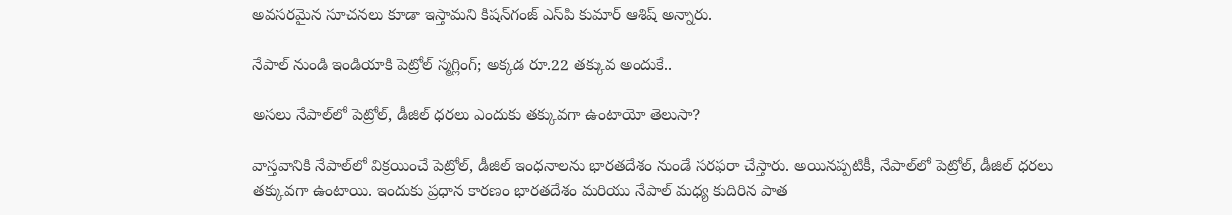అవసరమైన సూచనలు కూడా ఇస్తామని కిషన్‌గంజ్ ఎస్‌పి కుమార్ ఆశిష్ అన్నారు.

నేపాల్ నుండి ఇండియాకి పెట్రోల్ స్మగ్లింగ్; అక్కడ రూ.22 తక్కువ అందుకే..

అసలు నేపాల్‌లో పెట్రోల్, డీజిల్ ధరలు ఎందుకు తక్కువగా ఉంటాయో తెలుసా?

వాస్తవానికి నేపాల్‌లో విక్రయించే పెట్రోల్, డీజిల్ ఇంధనాలను భారతదేశం నుండే సరఫరా చేస్తారు. అయినప్పటికీ, నేపాల్‌లో పెట్రోల్, డీజిల్ ధరలు తక్కువగా ఉంటాయి. ఇందుకు ప్రధాన కారణం భారతదేశం మరియు నేపాల్ మధ్య కుదిరిన పాత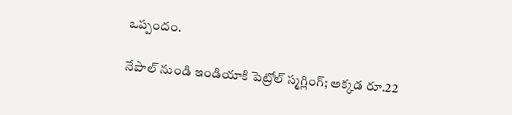ఒప్పందం.

నేపాల్ నుండి ఇండియాకి పెట్రోల్ స్మగ్లింగ్; అక్కడ రూ.22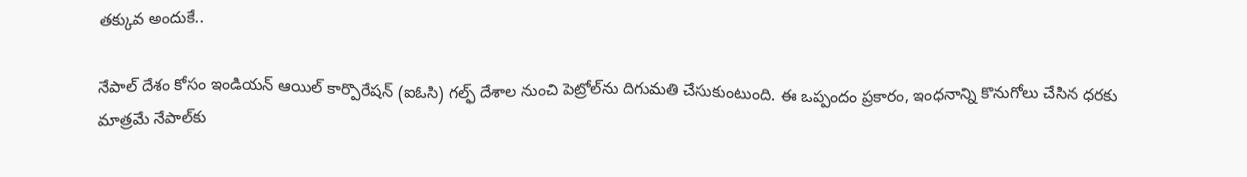తక్కువ అందుకే..

నేపాల్ దేశం కోసం ఇండియన్ ఆయిల్ కార్పొరేషన్ (ఐఓసి) గల్ఫ్ దేశాల నుంచి పెట్రోల్‌ను దిగుమతి చేసుకుంటుంది. ఈ ఒప్పందం ప్రకారం, ఇంధనాన్ని కొనుగోలు చేసిన ధరకు మాత్రమే నేపాల్‌కు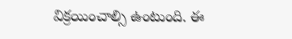విక్రయించాల్సి ఉంటుంది. ఈ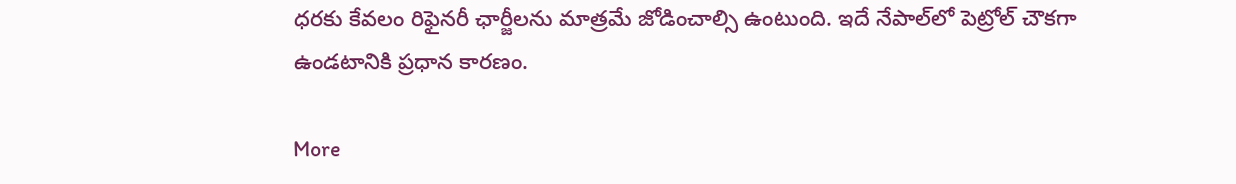ధరకు కేవలం రిఫైనరీ ఛార్జీలను మాత్రమే జోడించాల్సి ఉంటుంది. ఇదే నేపాల్‌లో పెట్రోల్ చౌకగా ఉండటానికి ప్రధాన కారణం.

More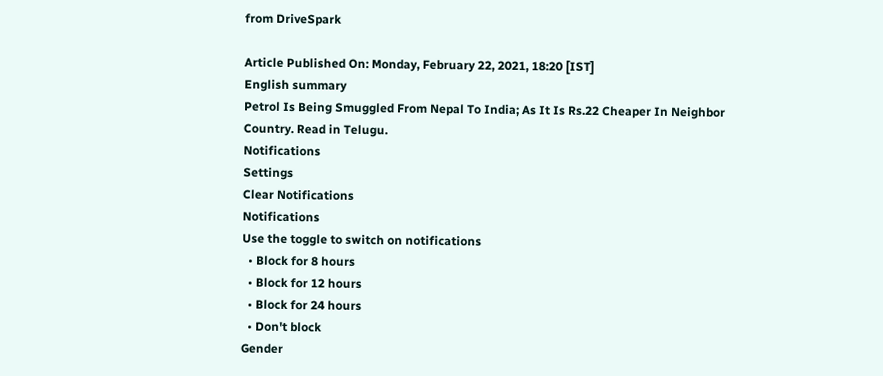from DriveSpark

Article Published On: Monday, February 22, 2021, 18:20 [IST]
English summary
Petrol Is Being Smuggled From Nepal To India; As It Is Rs.22 Cheaper In Neighbor Country. Read in Telugu.
Notifications
Settings
Clear Notifications
Notifications
Use the toggle to switch on notifications
  • Block for 8 hours
  • Block for 12 hours
  • Block for 24 hours
  • Don't block
Gender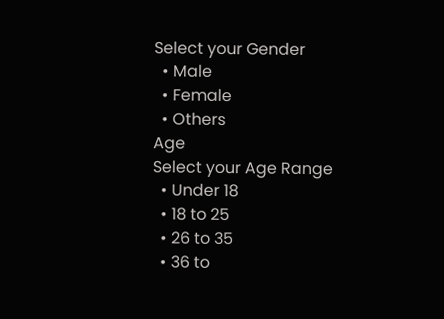Select your Gender
  • Male
  • Female
  • Others
Age
Select your Age Range
  • Under 18
  • 18 to 25
  • 26 to 35
  • 36 to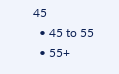45
  • 45 to 55
  • 55+